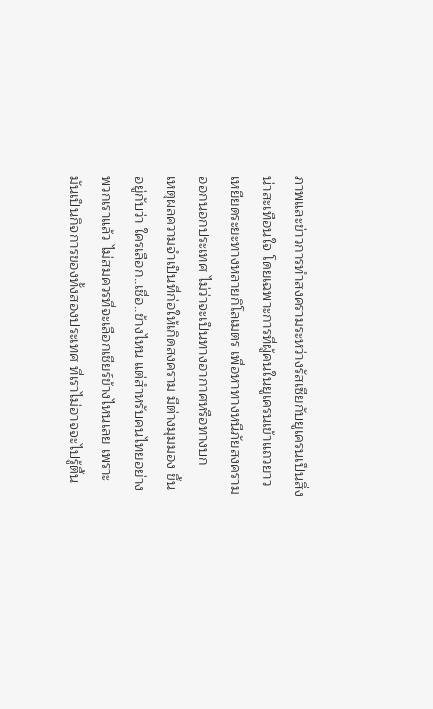ภาพและข่าวการทำสงครามระหว่างรัสเซียกับยูเครนเป็นสิ่งน่าสะเทือนใจ โดยเฉพาะการที่ผู้คนในยูเครนเข้าแถวยาวเหยียดระยะทางหลายกิโลเมตร เพื่อหาทางหนีภัยสงครามออกนอกประเทศ ไม่ว่าจะเป็นทางอากาศหรือทางบก
เหตุผลความจำเป็นที่ก่อให้เกิดสงคราม มีต่างมุมมอง ขึ้นอยู่กับว่า ใครเลือก..เชื่อ..ข้างไหน แต่สำหรับคนไทยอย่างพวกเราแล้ว ไม่สมควรที่จะเลือกเชียร์ข้างไหนเลย เพราะมันเป็นกิจการของทั้งสองประเทศ ที่เราไม่อาจจะไปรู้ตื้น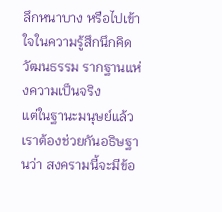ลึกหนาบาง หรือไปเข้าใจในความรู้สึกนึกคิด วัฒนธรรม รากฐานแห่งความเป็นจริง
แต่ในฐานะมนุษย์แล้ว เราต้องช่วยกันอธิษฐานว่า สงครามนี้จะมีข้อ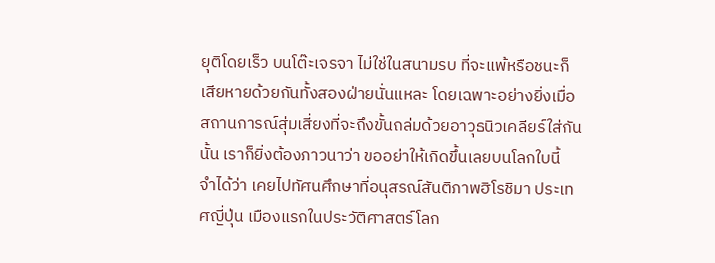ยุติโดยเร็ว บนโต๊ะเจรจา ไม่ใช่ในสนามรบ ที่จะแพ้หรือชนะก็เสียหายด้วยกันทั้งสองฝ่ายนั่นแหละ โดยเฉพาะอย่างยิ่งเมื่อสถานการณ์สุ่มเสี่ยงที่จะถึงขั้นถล่มด้วยอาวุธนิวเคลียร์ใส่กันนั้น เราก็ยิ่งต้องภาวนาว่า ขออย่าให้เกิดขึ้นเลยบนโลกใบนี้
จำได้ว่า เคยไปทัศนศึกษาที่อนุสรณ์สันติภาพฮิโรชิมา ประเทศญี่ปุ่น เมืองแรกในประวัติศาสตร์โลก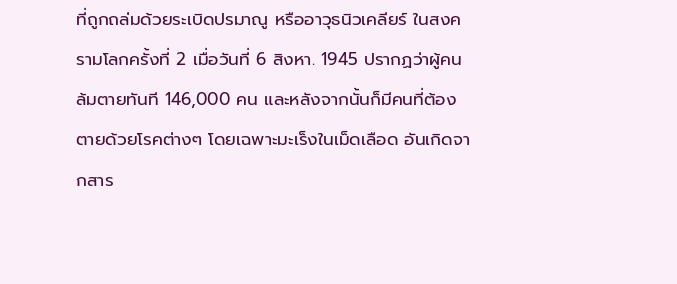ที่ถูกถล่มด้วยระเบิดปรมาณู หรืออาวุธนิวเคลียร์ ในสงครามโลกครั้งที่ 2 เมื่อวันที่ 6 สิงหา. 1945 ปรากฏว่าผู้คนล้มตายทันที 146,000 คน และหลังจากนั้นก็มีคนที่ต้องตายด้วยโรคต่างๆ โดยเฉพาะมะเร็งในเม็ดเลือด อันเกิดจากสาร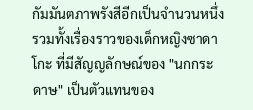กัมมันตภาพรังสีอีกเป็นจำนวนหนึ่ง รวมทั้งเรื่องราวของเด็กหญิงซาดาโกะ ที่มีสัญญลักษณ์ของ "นกกระดาษ" เป็นตัวแทนของ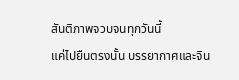สันติภาพจวบจนทุกวันนี้
แค่ไปยืนตรงนั้น บรรยากาศและจิน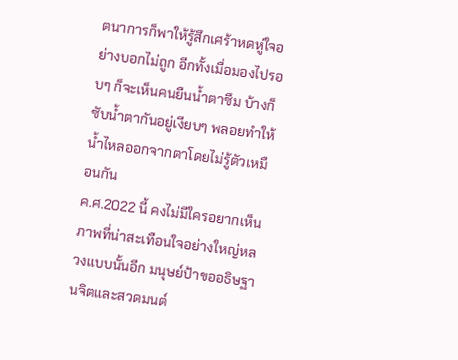ตนาการก็พาให้รู้สึกเศร้าหดหู่ใจอย่างบอกไม่ถูก อีกทั้งเมื่อมองไปรอบๆ ก็จะเห็นคนยืนน้ำตาซึม บ้างก็ซับน้ำตากันอยู่เงียบๆ พลอยทำให้น้ำไหลออกจากตาโดยไม่รู้ตัวเหมือนกัน
ค.ศ.2022 นี้ คงไม่มีใครอยากเห็นภาพที่น่าสะเทือนใจอย่างใหญ่หลวงแบบนั้นอีก มนุษย์ป้าขออธิษฐานจิตและสวดมนต์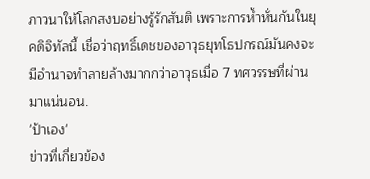ภาวนาให้โลกสงบอย่างรู้รักสันติ เพราะการห้ำหั่นกันในยุคดิจิทัลนี้ เชื่อว่าฤทธิ์เดชของอาวุธยุทโธปกรณ์มันคงจะมีอำนาจทำลายล้างมากกว่าอาวุธเมื่อ 7 ทศวรรษที่ผ่านมาแน่นอน.
'ป้าเอง'
ข่าวที่เกี่ยวข้อง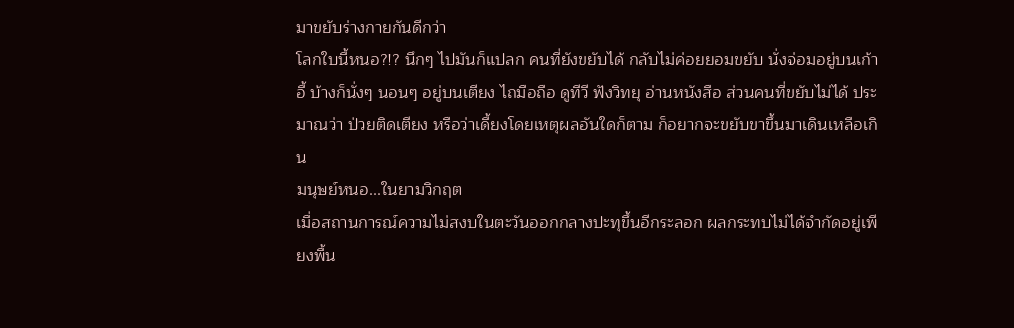มาขยับร่างกายกันดีกว่า
โลกใบนี้หนอ?!? นึกๆ ไปมันก็แปลก คนที่ยังขยับได้ กลับไม่ค่อยยอมขยับ นั่งจ่อมอยู่บนเก้าอี้ บ้างก็นั่งๆ นอนๆ อยู่บนเตียง ไถมือถือ ดูทีวี ฟังวิทยุ อ่านหนังสือ ส่วนคนที่ขยับไม่ได้ ประมาณว่า ป่วยติดเตียง หรือว่าเดี้ยงโดยเหตุผลอันใดก็ตาม ก็อยากจะขยับขาขึ้นมาเดินเหลือเกิน
มนุษย์หนอ...ในยามวิกฤต
เมื่อสถานการณ์ความไม่สงบในตะวันออกกลางปะทุขึ้นอีกระลอก ผลกระทบไม่ได้จำกัดอยู่เพียงพื้น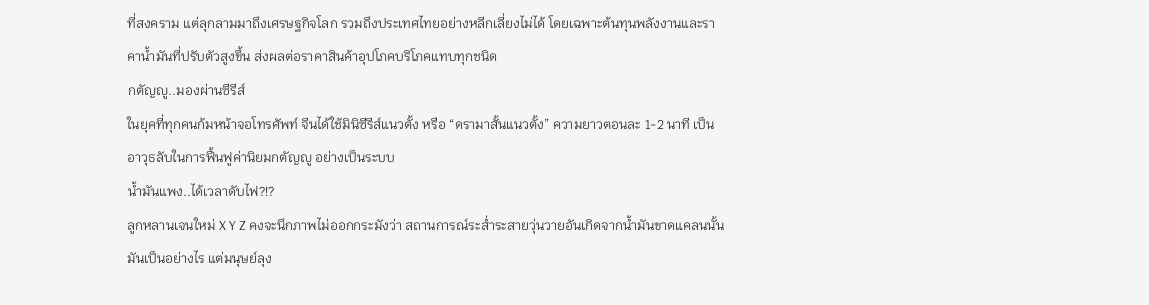ที่สงคราม แต่ลุกลามมาถึงเศรษฐกิจโลก รวมถึงประเทศไทยอย่างหลีกเลี่ยงไม่ได้ โดยเฉพาะต้นทุนพลังงานและราคาน้ำมันที่ปรับตัวสูงขึ้น ส่งผลต่อราคาสินค้าอุปโภคบริโภคแทบทุกชนิด
กตัญญู..มองผ่านซีรีส์
ในยุคที่ทุกคนก้มหน้าจอโทรศัพท์ จีนได้ใช้มินิซีรีส์แนวตั้ง หรือ “ดรามาสั้นแนวตั้ง” ความยาวตอนละ 1-2 นาที เป็นอาวุธลับในการฟื้นฟูค่านิยมกตัญญู อย่างเป็นระบบ
น้ำมันแพง..ได้เวลาดับไฟ?!?
ลูกหลานเจนใหม่ X Y Z คงจะนึกภาพไม่ออกกระมังว่า สถานการณ์ระส่ำระสายวุ่นวายอันเกิดจากน้ำมันขาดแคลนนั้น มันเป็นอย่างไร แต่มนุษย์ลุง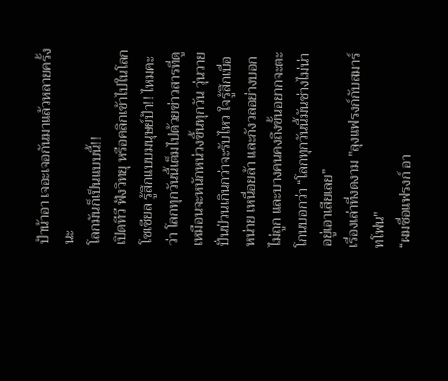ป้าน้าอา เจอะเจอกันมาแล้วหลายครั้งนะ
โลกมันก็เป็นแบบนี้!!
เปิดทีวี ฟังวิทยุ หรือคลิกเข้าไปในโลกโซเชียล รู้สึกแบบมนุษย์ป้า!! ไหมคะว่า โลกทุกวันนี้เต็มไปด้วยข่าวสารที่ดูเหมือนจะหนักหน่วงขึ้นทุกวัน วุ่นวายปั่นป่วนเกินกว่าจะรับไหว ใจรู้สึกเบื่อหน่าย เหนื่อยล้า และกังวลอย่างบอกไม่ถูก และบางคนคงถึงขั้นอยากจะตะโกนบอกว่า “โลกทุกวันนี้มันช่างไม่น่าอยู่เอาเสียเลย”
เรื่องเล่าที่งดงาม "ลุงแฟรงก์กับสมาร์ทโฟน"
“ผมชื่อแฟรงก์ อา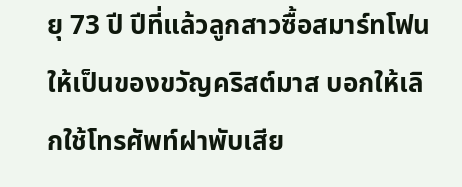ยุ 73 ปี ปีที่แล้วลูกสาวซื้อสมาร์ทโฟนให้เป็นของขวัญคริสต์มาส บอกให้เลิกใช้โทรศัพท์ฝาพับเสีย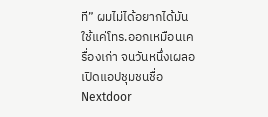ที” ผมไม่ได้อยากได้มัน ใช้แค่โทร.ออกเหมือนเครื่องเก่า จนวันหนึ่งเผลอเปิดแอปชุมชนชื่อ Nextdoor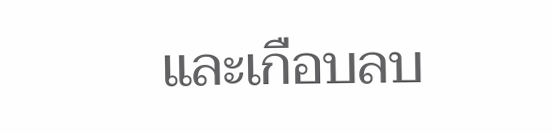และเกือบลบ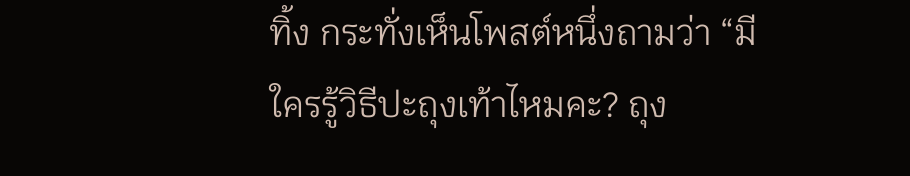ทิ้ง กระทั่งเห็นโพสต์หนึ่งถามว่า “มีใครรู้วิธีปะถุงเท้าไหมคะ? ถุง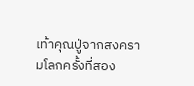เท้าคุณปู่จากสงครามโลกครั้งที่สอง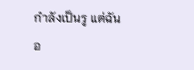กำลังเป็นรู แต่ฉันอ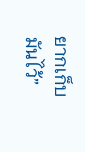ยากเก็บมันไว้”